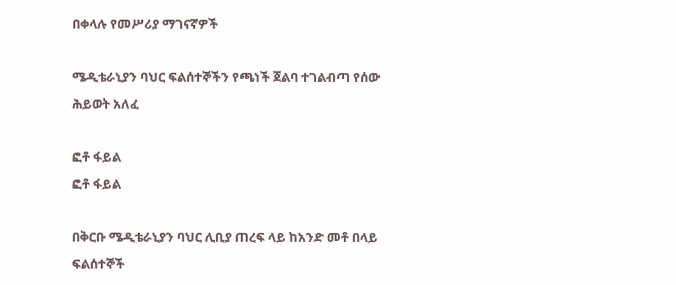በቀላሉ የመሥሪያ ማገናኛዎች

ሜዲቴራኒያን ባህር ፍልሰተኞችን የጫነች ጀልባ ተገልብጣ የሰው ሕይወት አለፈ

ፎቶ ፋይል
ፎቶ ፋይል

በቅርቡ ሜዲቴራኒያን ባህር ሊቢያ ጠረፍ ላይ ከአንድ መቶ በላይ ፍልሰተኞች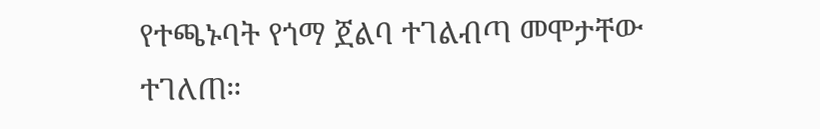የተጫኑባት የጎማ ጀልባ ተገልብጣ መሞታቸው ተገለጠ።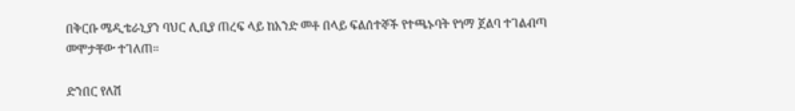በቅርቡ ሜዲቴራኒያን ባህር ሊቢያ ጠረፍ ላይ ከአንድ መቶ በላይ ፍልሰተኞች የተጫኑባት የጎማ ጀልባ ተገልብጣ መሞታቸው ተገለጠ።

ድንበር የለሽ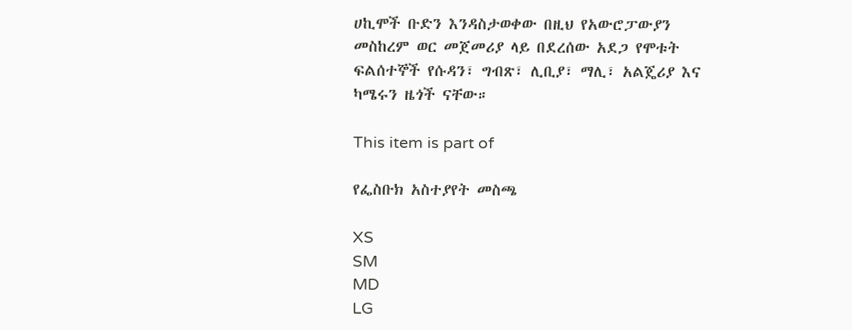ሀኪሞች ቡድን እንዳስታወቀው በዚህ የአውሮፓውያን መስከረም ወር መጀመሪያ ላይ በደረሰው አደጋ የሞቱት ፍልሰተኞች የሱዳን፣ ግብጽ፣ ሊቢያ፣ ማሊ፣ አልጄሪያ እና ካሜሩን ዜጎች ናቸው።

This item is part of

የፌስቡክ አስተያየት መስጫ

XS
SM
MD
LG